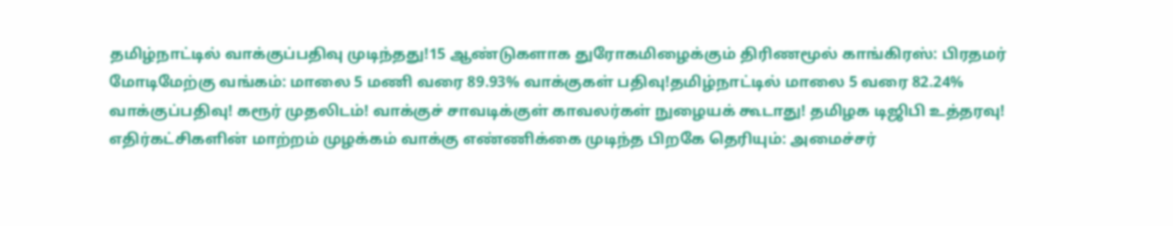தமிழ்நாட்டில் வாக்குப்பதிவு முடிந்தது!15 ஆண்டுகளாக துரோகமிழைக்கும் திரிணமூல் காங்கிரஸ்: பிரதமர் மோடிமேற்கு வங்கம்: மாலை 5 மணி வரை 89.93% வாக்குகள் பதிவு!தமிழ்நாட்டில் மாலை 5 வரை 82.24% வாக்குப்பதிவு! கரூர் முதலிடம்! வாக்குச் சாவடிக்குள் காவலர்கள் நுழையக் கூடாது! தமிழக டிஜிபி உத்தரவு! எதிர்கட்சிகளின் மாற்றம் முழக்கம் வாக்கு எண்ணிக்கை முடிந்த பிறகே தெரியும்: அமைச்சர்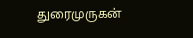துரைமுருகன்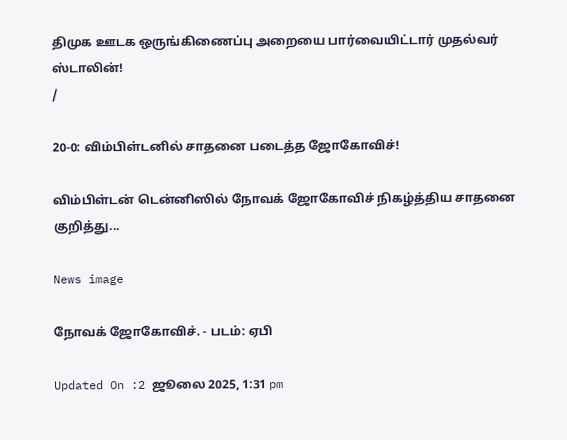திமுக ஊடக ஒருங்கிணைப்பு அறையை பார்வையிட்டார் முதல்வர் ஸ்டாலின்!
/

20-0: விம்பிள்டனில் சாதனை படைத்த ஜோகோவிச்!

விம்பிள்டன் டென்னிஸில் நோவக் ஜோகோவிச் நிகழ்த்திய சாதனை குறித்து...

News image

நோவக் ஜோகோவிச். - படம்: ஏபி

Updated On :2 ஜூலை 2025, 1:31 pm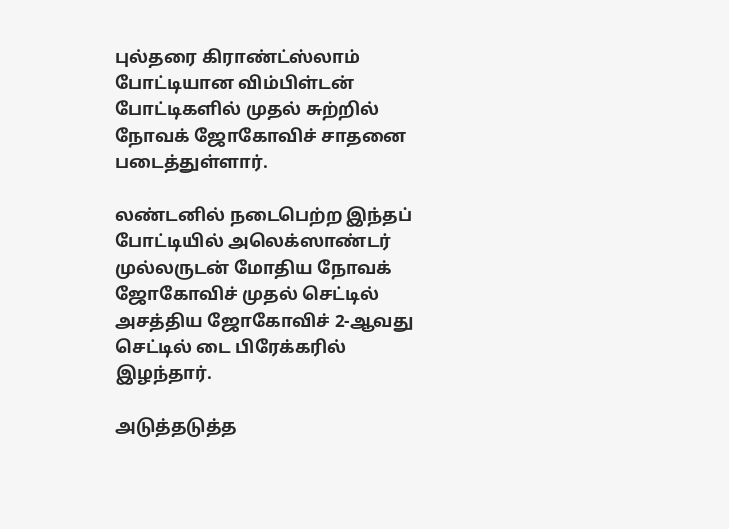புல்தரை கிராண்ட்ஸ்லாம் போட்டியான விம்பிள்டன் போட்டிகளில் முதல் சுற்றில் நோவக் ஜோகோவிச் சாதனை படைத்துள்ளார்.

லண்டனில் நடைபெற்ற இந்தப் போட்டியில் அலெக்ஸாண்டர் முல்லருடன் மோதிய நோவக் ஜோகோவிச் முதல் செட்டில் அசத்திய ஜோகோவிச் 2-ஆவது செட்டில் டை பிரேக்கரில் இழந்தார்.

அடுத்தடுத்த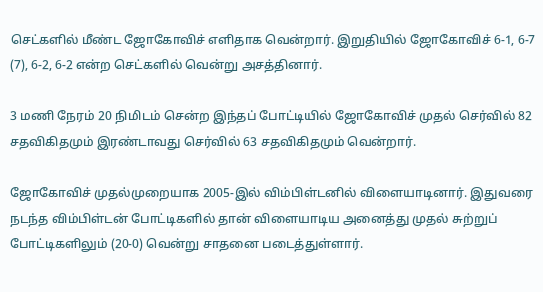செட்களில் மீண்ட ஜோகோவிச் எளிதாக வென்றார். இறுதியில் ஜோகோவிச் 6-1, 6-7 (7), 6-2, 6-2 என்ற செட்களில் வென்று அசத்தினார்.

3 மணி நேரம் 20 நிமிடம் சென்ற இந்தப் போட்டியில் ஜோகோவிச் முதல் செர்வில் 82 சதவிகிதமும் இரண்டாவது செர்வில் 63 சதவிகிதமும் வென்றார்.

ஜோகோவிச் முதல்முறையாக 2005-இல் விம்பிள்டனில் விளையாடினார். இதுவரை நடந்த விம்பிள்டன் போட்டிகளில் தான் விளையாடிய அனைத்து முதல் சுற்றுப் போட்டிகளிலும் (20-0) வென்று சாதனை படைத்துள்ளார்.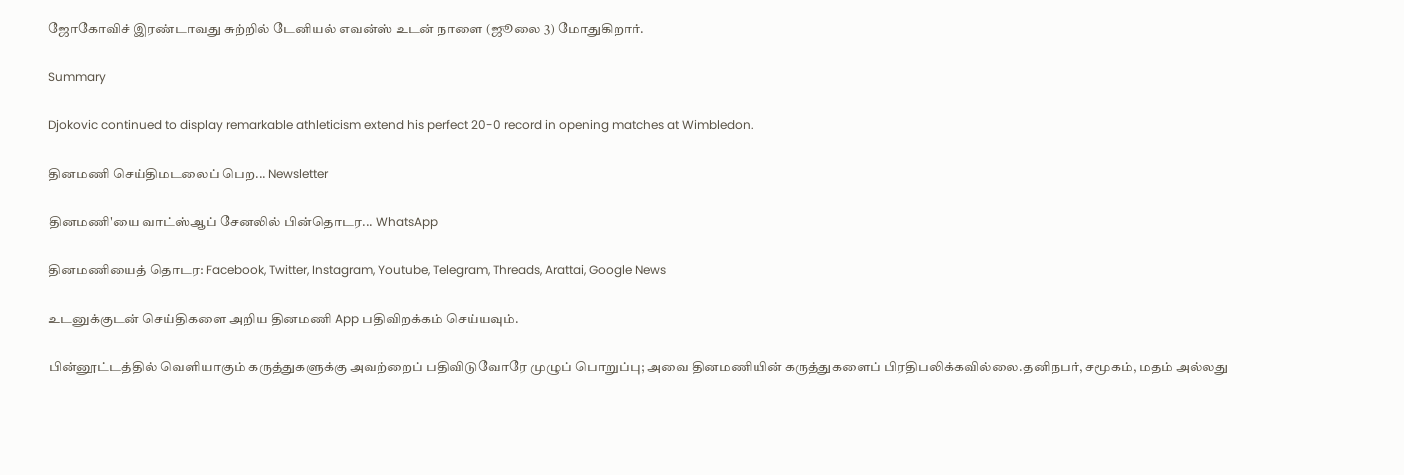ஜோகோவிச் இரண்டாவது சுற்றில் டேனியல் எவன்ஸ் உடன் நாளை (ஜூலை 3) மோதுகிறார்.

Summary

Djokovic continued to display remarkable athleticism extend his perfect 20-0 record in opening matches at Wimbledon.

தினமணி செய்திமடலைப் பெற... Newsletter

தினமணி'யை வாட்ஸ்ஆப் சேனலில் பின்தொடர... WhatsApp

தினமணியைத் தொடர: Facebook, Twitter, Instagram, Youtube, Telegram, Threads, Arattai, Google News

உடனுக்குடன் செய்திகளை அறிய தினமணி App பதிவிறக்கம் செய்யவும்.

பின்னூட்டத்தில் வெளியாகும் கருத்துகளுக்கு அவற்றைப் பதிவிடுவோரே முழுப் பொறுப்பு; அவை தினமணியின் கருத்துகளைப் பிரதிபலிக்கவில்லை.தனிநபர், சமூகம், மதம் அல்லது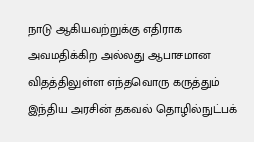நாடு ஆகியவற்றுக்கு எதிராக அவமதிக்கிற அல்லது ஆபாசமான விதத்திலுள்ள எந்தவொரு கருத்தும் இந்திய அரசின் தகவல் தொழில்நுட்பக்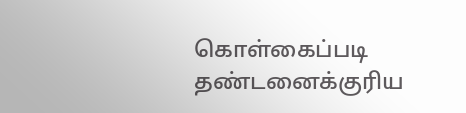கொள்கைப்படி தண்டனைக்குரிய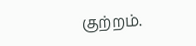குற்றம்.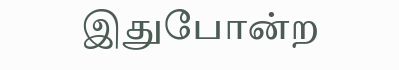இதுபோன்ற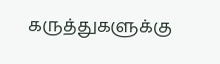கருத்துகளுக்கு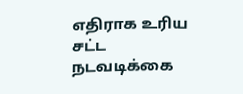எதிராக உரிய சட்ட நடவடிக்கை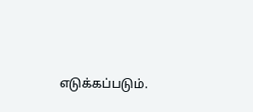எடுக்கப்படும்.